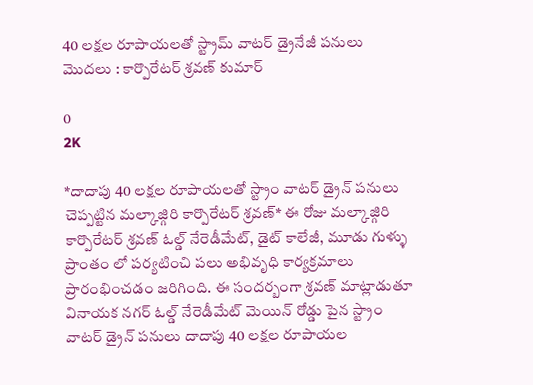40 లక్షల రూపాయలతో స్ట్రామ్ వాటర్ డ్రైనేజీ పనులు మొదలు : కార్పొరేటర్ శ్రవణ్ కుమార్

0
2K

*దాదాపు 40 లక్షల రూపాయలతో స్ట్రాం వాటర్ డ్రైన్ పనులు చెప్పట్టిన మల్కాజ్గిరి కార్పొరేటర్ శ్రవణ్* ఈ రోజు మల్కాజ్గిరి కార్పొరేటర్ శ్రవణ్ ఓల్డ్ నేరెడీమేట్, డైట్ కాలేజీ, మూడు గుళ్ళు ప్రాంతం లో పర్యటించి పలు అభివృధి కార్యక్రమాలు ప్రారంభించడం జరిగింది. ఈ సందర్బంగా శ్రవణ్ మాట్లాడుతూ వినాయక నగర్ ఓల్డ్ నేరెడీమేట్ మెయిన్ రోడ్డు పైన స్ట్రాం వాటర్ డ్రైన్ పనులు దాదాపు 40 లక్షల రూపాయల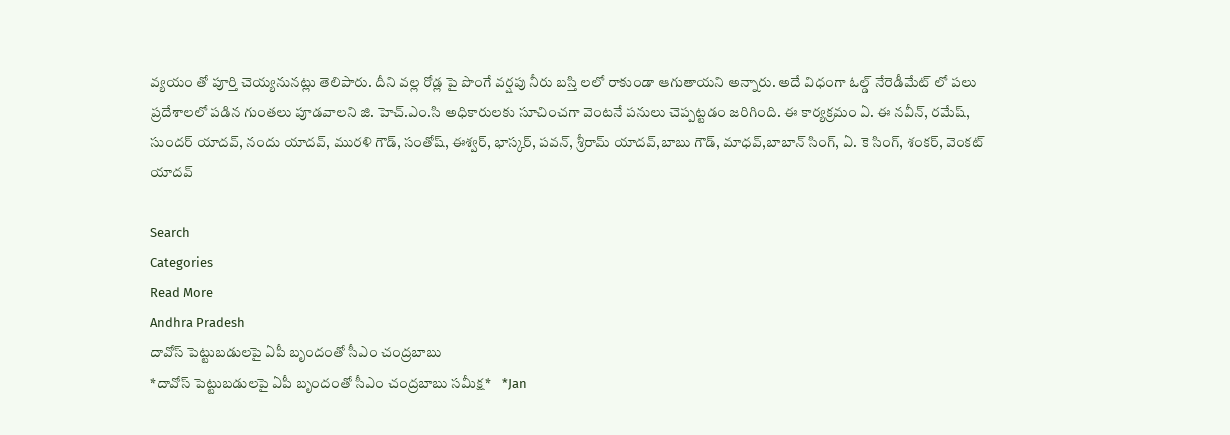వ్యయం తో పూర్తి చెయ్యనునట్లు తెలిపారు. దీని వల్ల రోడ్ల పై పొంగే వర్షపు నీరు బస్తి లలో రాకుండా ఆగుతాయని అన్నారు. అదే విధంగా ఓల్డ్ నేరెడీమేట్ లో పలు ప్రదేశాలలో పడిన గుంతలు పూడవాలని జి. హెచ్.ఎం.సి అధికారులకు సూచించగా వెంటనే పనులు చెప్పట్టడం జరిగింది. ఈ కార్యక్రమం ఏ. ఈ నవీన్, రమేష్, సుందర్ యాదవ్, నందు యాదవ్, మురళి గౌడ్, సంతోష్, ఈశ్వర్, భాస్కర్, పవన్, శ్రీరామ్ యాదవ్,బాబు గౌడ్, మాధవ్,బాబాన్ సింగ్, ఏ. కె సింగ్, శంకర్, వెంకట్ యాదవ్

Search
Categories
Read More
Andhra Pradesh
దావోస్ పెట్టుబడులపై ఏపీ బృందంతో సీఎం చంద్రబాబు
*దావోస్ పెట్టుబడులపై ఏపీ బృందంతో సీఎం చంద్రబాబు సమీక్ష*    *Jan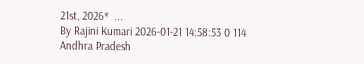21st, 2026*  ...
By Rajini Kumari 2026-01-21 14:58:53 0 114
Andhra Pradesh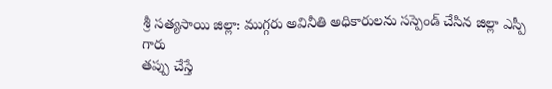శ్రీ సత్యసాయి జిల్లా: ముగ్గరు అవినీతి అధికారులను సస్పెండ్ చేసిన జిల్లా ఎస్పీ గారు
తప్పు చేస్తే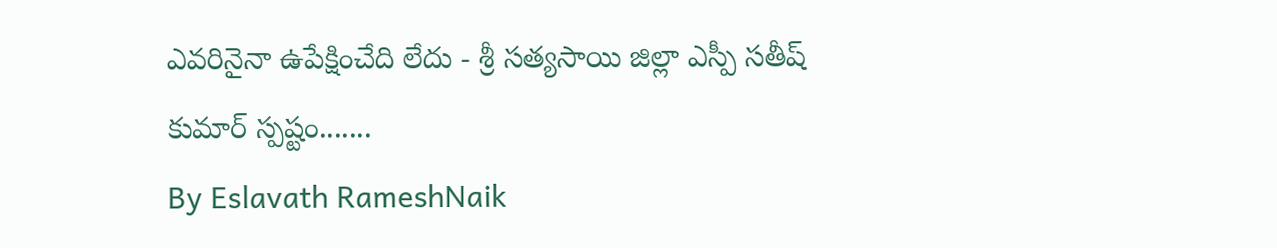ఎవరినైనా ఉపేక్షించేది లేదు - శ్రీ సత్యసాయి జిల్లా ఎస్పీ సతీష్ కుమార్ స్పష్టం.......
By Eslavath RameshNaik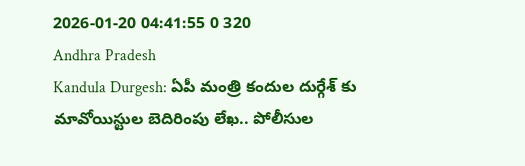2026-01-20 04:41:55 0 320
Andhra Pradesh
Kandula Durgesh: ఏపీ మంత్రి కందుల దుర్గేశ్ కు మావోయిస్టుల బెదిరింపు లేఖ.. పోలీసుల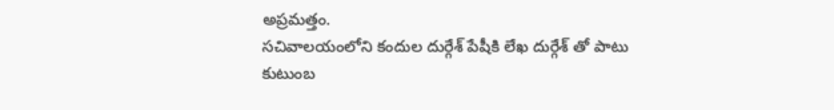అప్రమత్తం.
సచివాలయంలోని కందుల దుర్గేశ్ పేషీకి లేఖ దుర్గేశ్ తో పాటు కుటుంబ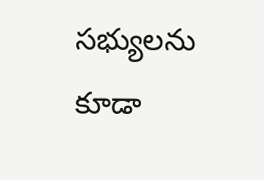సభ్యులను కూడా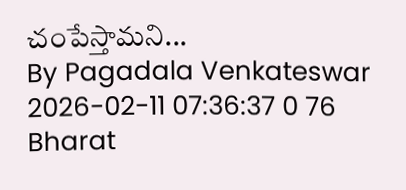చంపేస్తామని...
By Pagadala Venkateswar 2026-02-11 07:36:37 0 76
Bharat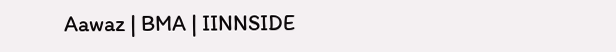Aawaz | BMA | IINNSIDE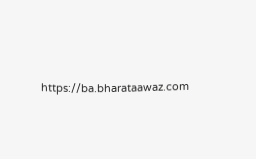https://ba.bharataawaz.com